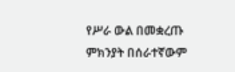የሥራ ውል በመቋረጡ ምክንያት በሰራተኛውም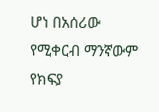ሆነ በአሰሪው የሚቀርብ ማንኛውም የክፍያ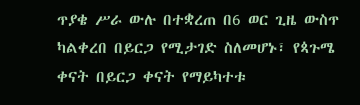ጥያቄ ሥራ ውሉ በተቋረጠ በ6 ወር ጊዜ ውስጥ ካልቀረበ በይርጋ የሚታገድ ስለመሆኑ፣ የጳጉሜ ቀናት በይርጋ ቀናት የማይካተቱ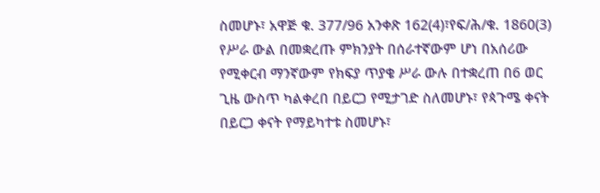ስመሆኑ፣ አዋጅ ቁ. 377/96 አንቀጽ 162(4)፣የፍ/ሕ/ቁ. 1860(3)
የሥራ ውል በመቋረጡ ምክንያት በሰራተኛውም ሆነ በአሰሪው የሚቀርብ ማንኛውም የክፍያ ጥያቄ ሥራ ውሉ በተቋረጠ በ6 ወር ጊዜ ውስጥ ካልቀረበ በይርጋ የሚታገድ ስለመሆኑ፣ የጳጉሜ ቀናት በይርጋ ቀናት የማይካተቱ ስመሆኑ፣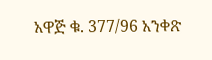አዋጅ ቁ. 377/96 አንቀጽ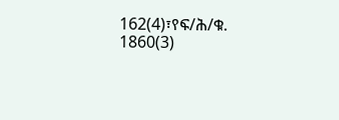162(4)፣የፍ/ሕ/ቁ. 1860(3)